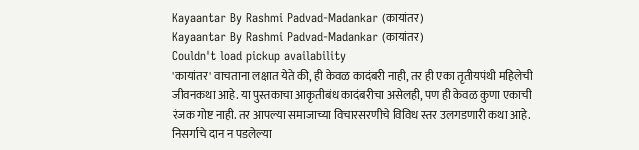Kayaantar By Rashmi Padvad-Madankar (कायांतर)
Kayaantar By Rashmi Padvad-Madankar (कायांतर)
Couldn't load pickup availability
'कायांतर' वाचताना लक्षात येते की, ही केवळ कादंबरी नाही, तर ही एका तृतीयपंथी महिलेची जीवनकथा आहे. या पुस्तकाचा आकृतीबंध कादंबरीचा असेलही, पण ही केवळ कुणा एकाची रंजक गोष्ट नाही. तर आपल्या समाजाच्या विचारसरणीचे विविध स्तर उलगडणारी कथा आहे. निसर्गाचे दान न पडलेल्या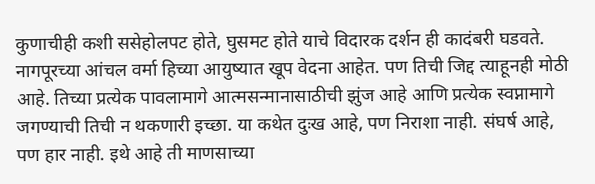कुणाचीही कशी ससेहोलपट होते, घुसमट होते याचे विदारक दर्शन ही कादंबरी घडवते. नागपूरच्या आंचल वर्मा हिच्या आयुष्यात खूप वेदना आहेत. पण तिची जिद्द त्याहूनही मोठी आहे. तिच्या प्रत्येक पावलामागे आत्मसन्मानासाठीची झुंज आहे आणि प्रत्येक स्वप्नामागे जगण्याची तिची न थकणारी इच्छा. या कथेत दुःख आहे, पण निराशा नाही. संघर्ष आहे, पण हार नाही. इथे आहे ती माणसाच्या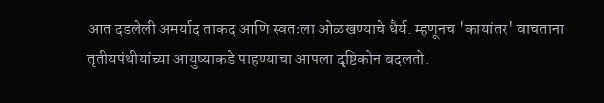आत दडलेली अमर्याद ताकद आणि स्वतःला ओळखण्याचे धैर्य. म्हणूनच 'कायांतर' वाचताना तृतीयपंथीयांच्या आयुष्याकडे पाहण्याचा आपला दृष्टिकोन बदलतो.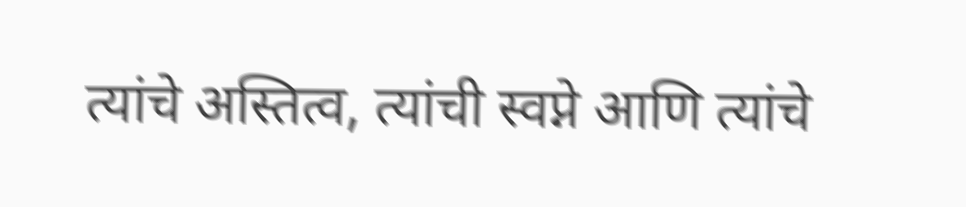त्यांचे अस्तित्व, त्यांची स्वप्ने आणि त्यांचे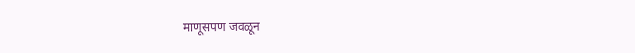माणूसपण जवळून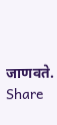जाणवते.
Share